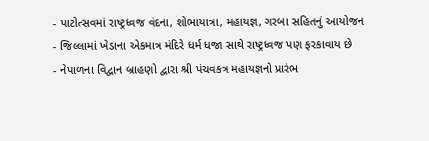- પાટોત્સવમાં રાષ્ટ્રધ્વજ વંદના, શોભાયાત્રા, મહાયજ્ઞ, ગરબા સહિતનું આયોજન
- જિલ્લામાં ખેડાના એકમાત્ર મંદિરે ધર્મ ધજા સાથે રાષ્ટ્રધ્વજ પણ ફરકાવાય છે
- નેપાળના વિદ્વાન બ્રાહણો દ્વારા શ્રી પંચવકત્ર મહાયજ્ઞનો પ્રારંભ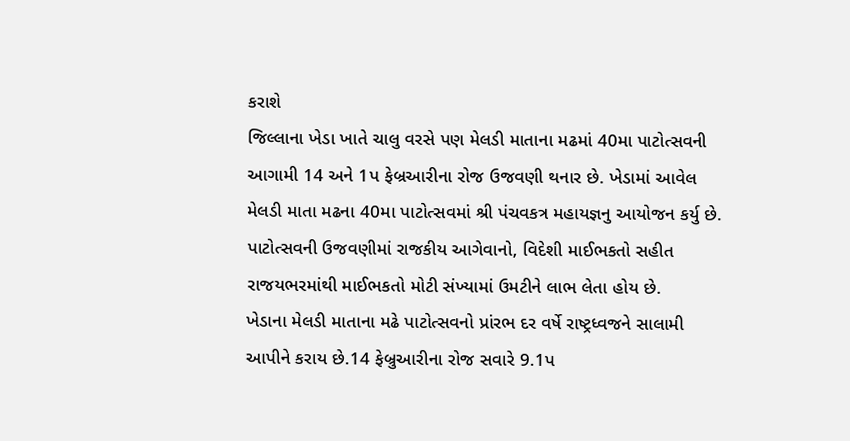કરાશે
જિલ્લાના ખેડા ખાતે ચાલુ વરસે પણ મેલડી માતાના મઢમાં 40મા પાટોત્સવની આગામી 14 અને 1પ ફેબ્રઆરીના રોજ ઉજવણી થનાર છે. ખેડામાં આવેલ મેલડી માતા મઢના 40મા પાટોત્સવમાં શ્રી પંચવકત્ર મહાયજ્ઞનુ આયોજન કર્યુ છે. પાટોત્સવની ઉજવણીમાં રાજકીય આગેવાનો, વિદેશી માઈભકતો સહીત રાજયભરમાંથી માઈભકતો મોટી સંખ્યામાં ઉમટીને લાભ લેતા હોય છે.
ખેડાના મેલડી માતાના મઢે પાટોત્સવનો પ્રાંરભ દર વર્ષે રાષ્ટ્રધ્વજને સાલામી આપીને કરાય છે.14 ફેબ્રુઆરીના રોજ સવારે 9.1પ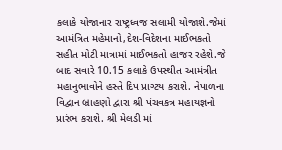કલાકે યોજાનાર રાષ્ટ્રધ્વજ સલામી યોજાશે.જેમાં આમંત્રિત મહેમાનો,દેશ-વિદેશના માઈભકતો સહીત મોટી માત્રામાં માઈભકતો હાજર રહેશે.જે બાદ સવારે 10.15 કલાકે ઉપસ્થીત આમંત્રીત મહાનુભાવોને હસ્તે દિપ પ્રાગ્ટય કરાશે. નેપાળના વિદ્વાન બ્રાહણો દ્વારા શ્રી પંચવકત્ર મહાયજ્ઞનો પ્રારંભ કરાશે. શ્રી મેલડી માં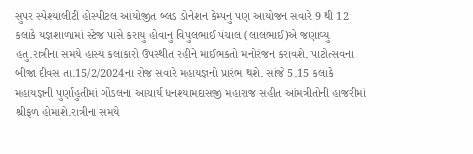સુપર સ્પેશ્યાલીટી હોસ્પીટલ આયોજીત બ્લડ ડોનેશન કેમ્પનુ પણ આયોજન સવારે 9 થી 12 કલાકે યજ્ઞશાળામાં સ્ટેજ પાસે કરાયુ હોવાનુ વિપુલભાઈ પંચાલ (લાલભાઈ)એ જણાવ્યુ હતુ.રાત્રીના સમયે હાસ્ય કલાકારો ઉપસ્થીત રહીને માઈભકતો મનોરંજન કરાવશે. પાટોત્સવના બીજા દીવસ તા.15/2/2024ના રોજ સવારે મહાયજ્ઞનો પ્રારંભ થશે. સાંજે 5.15 કલાકે મહાયજ્ઞની પુર્ણાહુતીમાં ગોંડલના આચાર્ય ધનશ્યામદાસજી મહારાજ સહીત આંમત્રીતોની હાજરીમાં શ્રીફળ હોમાશે.રાત્રીના સમયે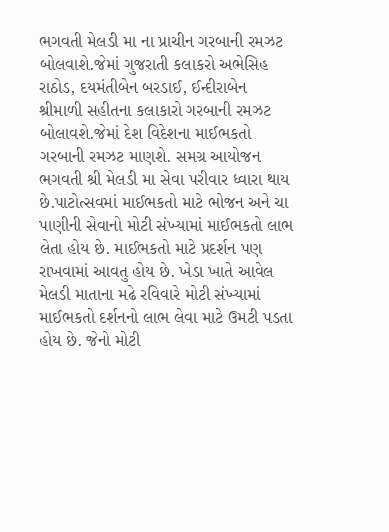ભગવતી મેલડી મા ના પ્રાચીન ગરબાની રમઝટ બોલવાશે.જેમાં ગુજરાતી કલાકરો અભેસિહ રાઠોડ, દયમંતીબેન બરડાઈ, ઈન્દીરાબેન શ્રીમાળી સહીતના કલાકારો ગરબાની રમઝટ બોલાવશે.જેમાં દેશ વિદેશના માઈભકતો ગરબાની રમઝટ માણશે. સમગ્ર આયોજન ભગવતી શ્રી મેલડી મા સેવા પરીવાર ધ્વારા થાય છે.પાટોત્સવમાં માઈભકતો માટે ભોજન અને ચા પાણીની સેવાનો મોટી સંખ્યામાં માઈભકતો લાભ લેતા હોય છે. માઈભકતો માટે પ્રદર્શન પણ રાખવામાં આવતુ હોય છે. ખેડા ખાતે આવેલ મેલડી માતાના મઢે રવિવારે મોટી સંખ્યામાં માઈભકતો દર્શનનો લાભ લેવા માટે ઉમટી પડતા હોય છે. જેનો મોટી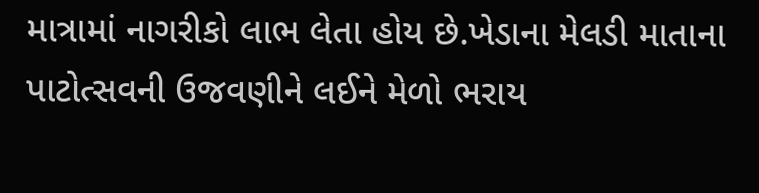માત્રામાં નાગરીકો લાભ લેતા હોય છે.ખેડાના મેલડી માતાના પાટોત્સવની ઉજવણીને લઈને મેળો ભરાય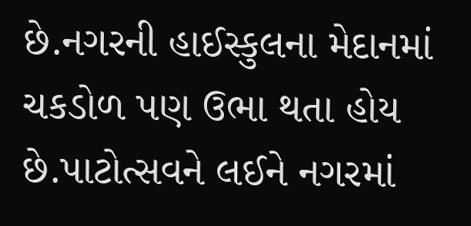છે.નગરની હાઈસ્કુલના મેદાનમાં ચકડોળ પણ ઉભા થતા હોય છે.પાટોત્સવને લઈને નગરમાં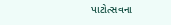પાટોત્સવના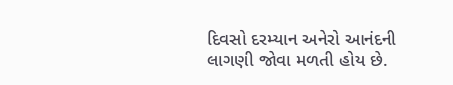દિવસો દરમ્યાન અનેરો આનંદની લાગણી જોવા મળતી હોય છે.